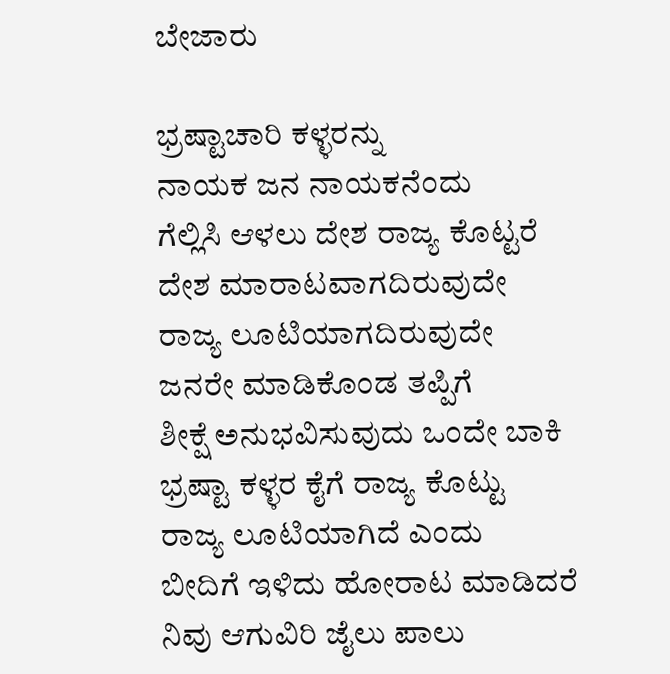ಬೇಜಾರು

ಭ್ರಷ್ಟಾಚಾರಿ ಕಳ್ಳರನ್ನು
ನಾಯಕ ಜನ ನಾಯಕನೆಂದು
ಗೆಲ್ಲಿಸಿ ಆಳಲು ದೇಶ ರಾಜ್ಯ ಕೊಟ್ಟರೆ
ದೇಶ ಮಾರಾಟವಾಗದಿರುವುದೇ
ರಾಜ್ಯ ಲೂಟಿಯಾಗದಿರುವುದೇ
ಜನರೇ ಮಾಡಿಕೊಂಡ ತಪ್ಪಿಗೆ
ಶೀಕ್ಷೆ ಅನುಭವಿಸುವುದು ಒಂದೇ ಬಾಕಿ
ಭ್ರಷ್ಟಾ ಕಳ್ಳರ ಕೈಗೆ ರಾಜ್ಯ ಕೊಟ್ಟು
ರಾಜ್ಯ ಲೂಟಿಯಾಗಿದೆ ಎಂದು
ಬೀದಿಗೆ ಇಳಿದು ಹೋರಾಟ ಮಾಡಿದರೆ
ನಿವು ಆಗುವಿರಿ ಜೈಲು ಪಾಲು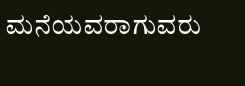ಮನೆಯವರಾಗುವರು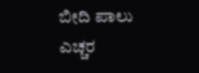ಬೀದಿ ಪಾಲು
ಎಚ್ಚರ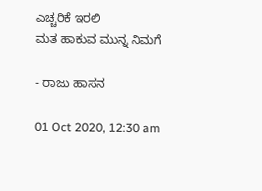ಎಚ್ಚರಿಕೆ ಇರಲಿ
ಮತ ಹಾಕುವ ಮುನ್ನ ನಿಮಗೆ

- ರಾಜು ಹಾಸನ

01 Oct 2020, 12:30 am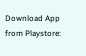Download App from Playstore: